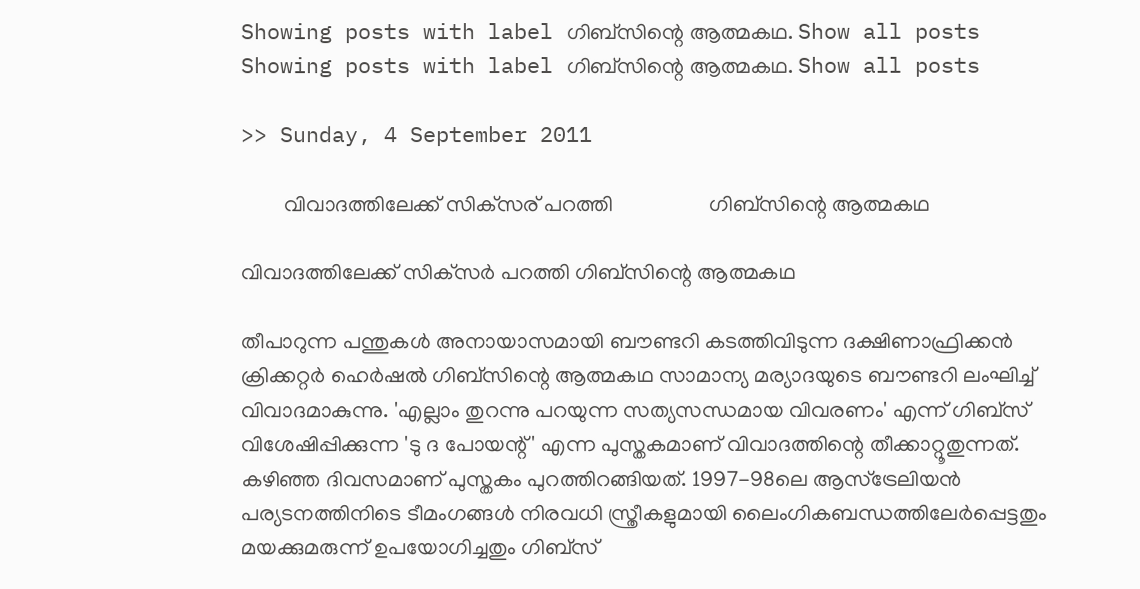Showing posts with label ഗിബ്‌സിന്റെ ആത്മകഥ. Show all posts
Showing posts with label ഗിബ്‌സിന്റെ ആത്മകഥ. Show all posts

>> Sunday, 4 September 2011

        വിവാദത്തിലേക്ക് സിക്‌സര് ‍പറത്തി                  ഗിബ്‌സിന്റെ ആത്മകഥ

വിവാദത്തിലേക്ക് സിക്‌സര്‍ പറത്തി ഗിബ്‌സിന്റെ ആത്മകഥ

തീപാറുന്ന പന്തുകള്‍ അനായാസമായി ബൗണ്ടറി കടത്തിവിടുന്ന ദക്ഷിണാഫ്രിക്കന്‍ ക്രിക്കറ്റര്‍ ഹെര്‍ഷല്‍ ഗിബ്‌സിന്റെ ആത്മകഥ സാമാന്യ മര്യാദയുടെ ബൗണ്ടറി ലംഘിച്ച് വിവാദമാകുന്നു. 'എല്ലാം തുറന്നു പറയുന്ന സത്യസന്ധമായ വിവരണം' എന്ന് ഗിബ്‌സ് വിശേഷിപ്പിക്കുന്ന 'ടു ദ പോയന്റ്' എന്ന പുസ്തകമാണ് വിവാദത്തിന്റെ തീക്കാറ്റൂതുന്നത്. കഴിഞ്ഞ ദിവസമാണ് പുസ്തകം പുറത്തിറങ്ങിയത്. 1997-98ലെ ആസ്‌ട്രേലിയന്‍ പര്യടനത്തിനിടെ ടീമംഗങ്ങള്‍ നിരവധി സ്ത്രീകളുമായി ലൈംഗികബന്ധത്തിലേര്‍പ്പെട്ടതും മയക്കുമരുന്ന് ഉപയോഗിച്ചതും ഗിബ്‌സ്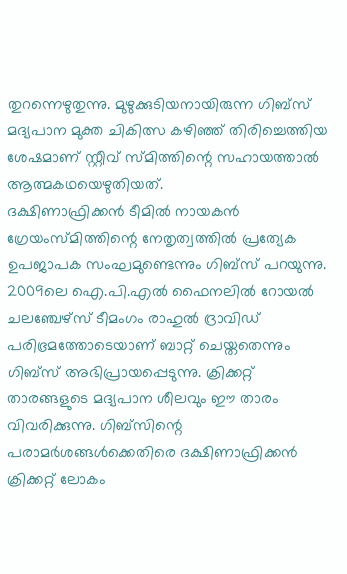തുറന്നെഴുതുന്നു. മുഴുക്കുടിയനായിരുന്ന ഗിബ്‌സ് മദ്യപാന മുക്ത ചികിത്സ കഴിഞ്ഞ് തിരിച്ചെത്തിയ ശേഷമാണ് സ്റ്റീവ് സ്മിത്തിന്റെ സഹായത്താല്‍ ആത്മകഥയെഴുതിയത്.
ദക്ഷിണാഫ്രിക്കന്‍ ടീമില്‍ നായകന്‍ ഗ്രേയംസ്മിത്തിന്റെ നേതൃത്വത്തില്‍ പ്രത്യേക ഉപജാപക സംഘമുണ്ടെന്നും ഗിബ്‌സ് പറയുന്നു. 2009ലെ ഐ.പി.എല്‍ ഫൈനലില്‍ റോയല്‍ ചലഞ്ചേഴ്‌സ് ടീമംഗം രാഹുല്‍ ദ്രാവിഡ് പരിഭ്രമത്തോടെയാണ് ബാറ്റ് ചെയ്തതെന്നും ഗിബ്‌സ് അഭിപ്രായപ്പെടുന്നു. ക്രിക്കറ്റ് താരങ്ങളുടെ മദ്യപാന ശീലവും ഈ താരം വിവരിക്കുന്നു. ഗിബ്‌സിന്റെ പരാമര്‍ശങ്ങള്‍ക്കെതിരെ ദക്ഷിണാഫ്രിക്കന്‍ ക്രിക്കറ്റ് ലോകം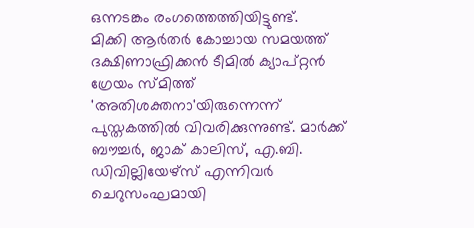ഒന്നടങ്കം രംഗത്തെത്തിയിട്ടുണ്ട്.
മിക്കി ആര്‍തര്‍ കോച്ചായ സമയത്ത് ദക്ഷിണാഫ്രിക്കന്‍ ടീമില്‍ ക്യാപ്റ്റന്‍ ഗ്രേയം സ്മിത്ത് 'അതിശക്തനാ'യിരുന്നെന്ന് പുസ്തകത്തില്‍ വിവരിക്കുന്നുണ്ട്. മാര്‍ക്ക് ബൗച്ചര്‍, ജാക് കാലിസ്, എ.ബി. ഡിവില്ലിയേഴ്‌സ് എന്നിവര്‍ ചെറുസംഘമായി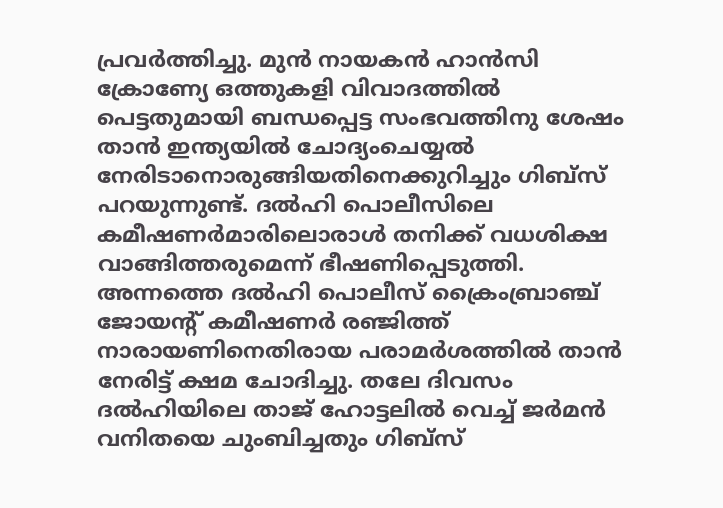പ്രവര്‍ത്തിച്ചു. മുന്‍ നായകന്‍ ഹാന്‍സി ക്രോണ്യേ ഒത്തുകളി വിവാദത്തില്‍ പെട്ടതുമായി ബന്ധപ്പെട്ട സംഭവത്തിനു ശേഷം താന്‍ ഇന്ത്യയില്‍ ചോദ്യംചെയ്യല്‍ നേരിടാനൊരുങ്ങിയതിനെക്കുറിച്ചും ഗിബ്‌സ് പറയുന്നുണ്ട്. ദല്‍ഹി പൊലീസിലെ കമീഷണര്‍മാരിലൊരാള്‍ തനിക്ക് വധശിക്ഷ വാങ്ങിത്തരുമെന്ന് ഭീഷണിപ്പെടുത്തി. അന്നത്തെ ദല്‍ഹി പൊലീസ് ക്രൈംബ്രാഞ്ച് ജോയന്റ് കമീഷണര്‍ രഞ്ജിത്ത് നാരായണിനെതിരായ പരാമര്‍ശത്തില്‍ താന്‍ നേരിട്ട് ക്ഷമ ചോദിച്ചു. തലേ ദിവസം ദല്‍ഹിയിലെ താജ് ഹോട്ടലില്‍ വെച്ച് ജര്‍മന്‍ വനിതയെ ചുംബിച്ചതും ഗിബ്‌സ്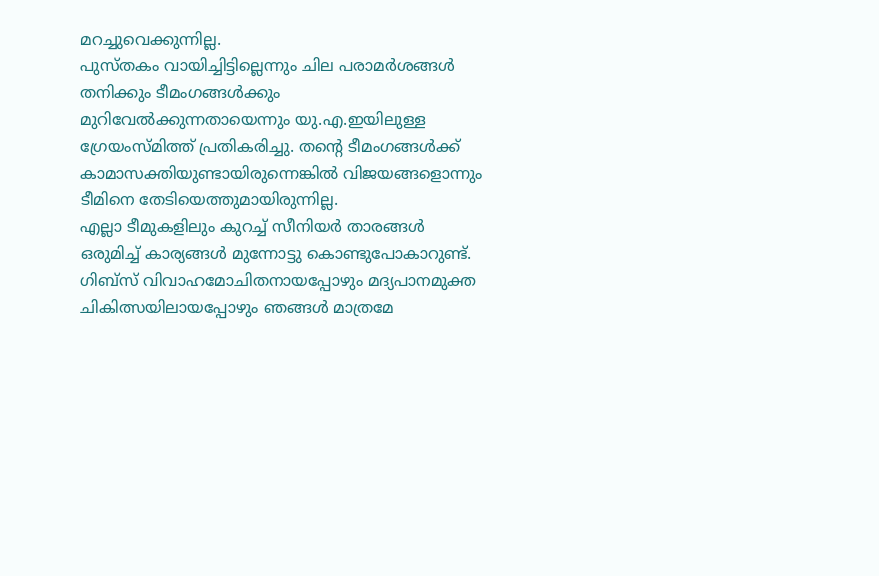മറച്ചുവെക്കുന്നില്ല.
പുസ്തകം വായിച്ചിട്ടില്ലെന്നും ചില പരാമര്‍ശങ്ങള്‍ തനിക്കും ടീമംഗങ്ങള്‍ക്കും മുറിവേല്‍ക്കുന്നതായെന്നും യു.എ.ഇയിലുള്ള ഗ്രേയംസ്മിത്ത് പ്രതികരിച്ചു. തന്റെ ടീമംഗങ്ങള്‍ക്ക് കാമാസക്തിയുണ്ടായിരുന്നെങ്കില്‍ വിജയങ്ങളൊന്നും ടീമിനെ തേടിയെത്തുമായിരുന്നില്ല.
എല്ലാ ടീമുകളിലും കുറച്ച് സീനിയര്‍ താരങ്ങള്‍ ഒരുമിച്ച് കാര്യങ്ങള്‍ മുന്നോട്ടു കൊണ്ടുപോകാറുണ്ട്. ഗിബ്‌സ് വിവാഹമോചിതനായപ്പോഴും മദ്യപാനമുക്ത ചികിത്സയിലായപ്പോഴും ഞങ്ങള്‍ മാത്രമേ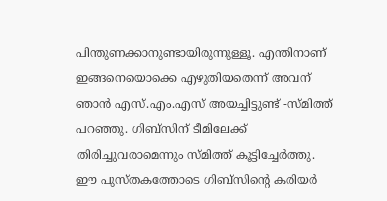പിന്തുണക്കാനുണ്ടായിരുന്നുള്ളൂ. എന്തിനാണ് ഇങ്ങനെയൊക്കെ എഴുതിയതെന്ന് അവന് ഞാന്‍ എസ്.എം.എസ് അയച്ചിട്ടുണ്ട് -സ്മിത്ത് പറഞ്ഞു. ഗിബ്‌സിന് ടീമിലേക്ക് തിരിച്ചുവരാമെന്നും സ്മിത്ത് കൂട്ടിച്ചേര്‍ത്തു. ഈ പുസ്തകത്തോടെ ഗിബ്‌സിന്റെ കരിയര്‍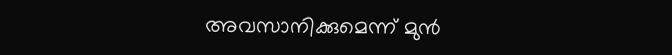അവസാനിക്കുമെന്ന് മുന്‍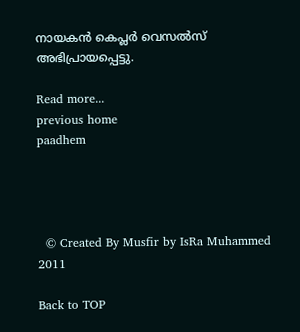നായകന്‍ കെപ്ലര്‍ വെസല്‍സ് അഭിപ്രായപ്പെട്ടു.

Read more...
previous home
paadhem




  © Created By Musfir by IsRa Muhammed 2011

Back to TOP